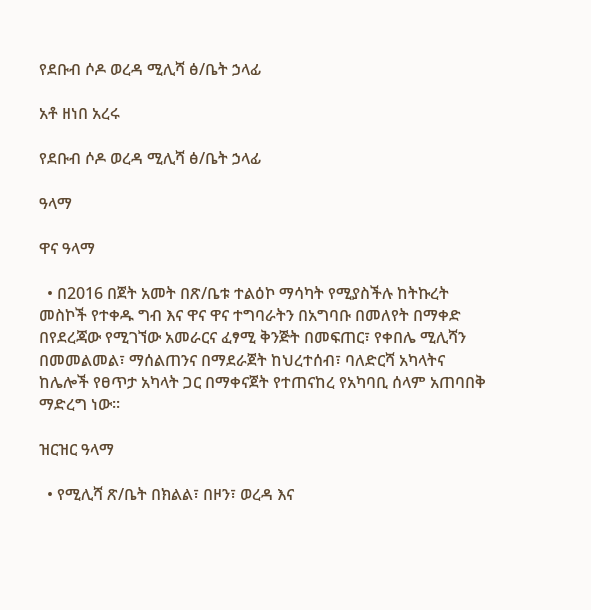የደቡብ ሶዶ ወረዳ ሚሊሻ ፅ/ቤት ኃላፊ

አቶ ዘነበ አረሩ

የደቡብ ሶዶ ወረዳ ሚሊሻ ፅ/ቤት ኃላፊ

ዓላማ

ዋና ዓላማ

  • በ2016 በጀት አመት በጽ/ቤቱ ተልዕኮ ማሳካት የሚያስችሉ ከትኩረት መስኮች የተቀዱ ግብ እና ዋና ዋና ተግባራትን በአግባቡ በመለየት በማቀድ በየደረጃው የሚገኘው አመራርና ፈፃሚ ቅንጅት በመፍጠር፣ የቀበሌ ሚሊሻን በመመልመል፣ ማሰልጠንና በማደራጀት ከህረተሰብ፣ ባለድርሻ አካላትና ከሌሎች የፀጥታ አካላት ጋር በማቀናጀት የተጠናከረ የአካባቢ ሰላም አጠባበቅ ማድረግ ነው፡፡

ዝርዝር ዓላማ

  • የሚሊሻ ጽ/ቤት በክልል፣ በዞን፣ ወረዳ እና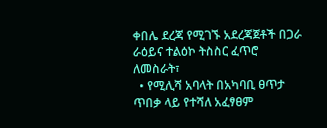ቀበሌ ደረጃ የሚገኙ አደረጃጀቶች በጋራ ራዕይና ተልዕኮ ትስስር ፈጥሮ ለመስራት፣
  • የሚሊሻ አባላት በአካባቢ ፀጥታ ጥበቃ ላይ የተሻለ አፈፃፀም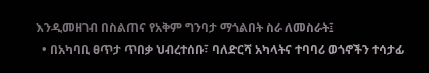እንዲመዘገብ በስልጠና የአቅም ግንባታ ማጎልበት ስራ ለመስራት፤
  • በአካባቢ ፀጥታ ጥበቃ ህብረተሰቡ፣ ባለድርሻ አካላትና ተባባሪ ወጎኖችን ተሳታፊ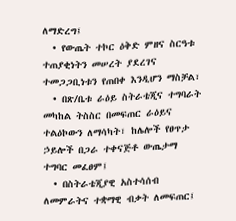ለማድረግ፤
  • የውጤት ተኮር ዕቅድ ምዘና ስርዓቱ ተጠያቂነትን መሠረት ያደረገና ተመጋጋቢነቱን የጠበቀ እንዲሆን ማስቻል፣
  • በጽ/ቤቱ ራዕይ ስትራቴጂና ተግባራት መካከል ትስስር በመፍጠር ራዕይና ተልዕኮውን ለማሳካት፣ ከሌሎች የፀጥታ ኃይሎች በጋራ ተቀናጅቶ ውጤታማ ተግባር መፈፀም፤
  • በስትራቴጂያዊ አስተሳሰብ ለመምራትና ተቋማዊ ብቃት ለመፍጠር፤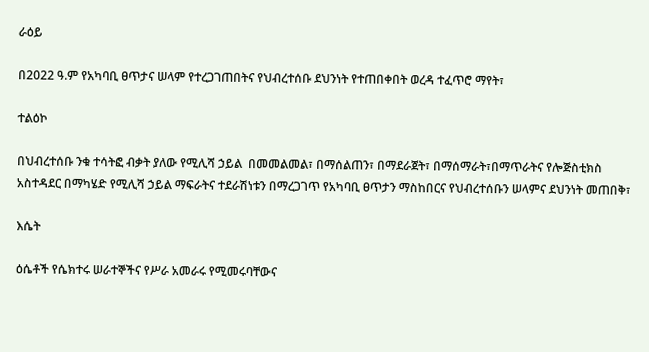ራዕይ

በ2022 ዓ.ም የአካባቢ ፀጥታና ሠላም የተረጋገጠበትና የህብረተሰቡ ደህንነት የተጠበቀበት ወረዳ ተፈጥሮ ማየት፣

ተልዕኮ

በህብረተሰቡ ንቁ ተሳትፎ ብቃት ያለው የሚሊሻ ኃይል  በመመልመል፣ በማሰልጠን፣ በማደራጀት፣ በማሰማራት፣በማጥራትና የሎጅስቲክስ አስተዳደር በማካሄድ የሚሊሻ ኃይል ማፍራትና ተደራሽነቱን በማረጋገጥ የአካባቢ ፀጥታን ማስከበርና የህብረተሰቡን ሠላምና ደህንነት መጠበቅ፣

እሴት

ዕሴቶች የሴክተሩ ሠራተኞችና የሥራ አመራሩ የሚመሩባቸውና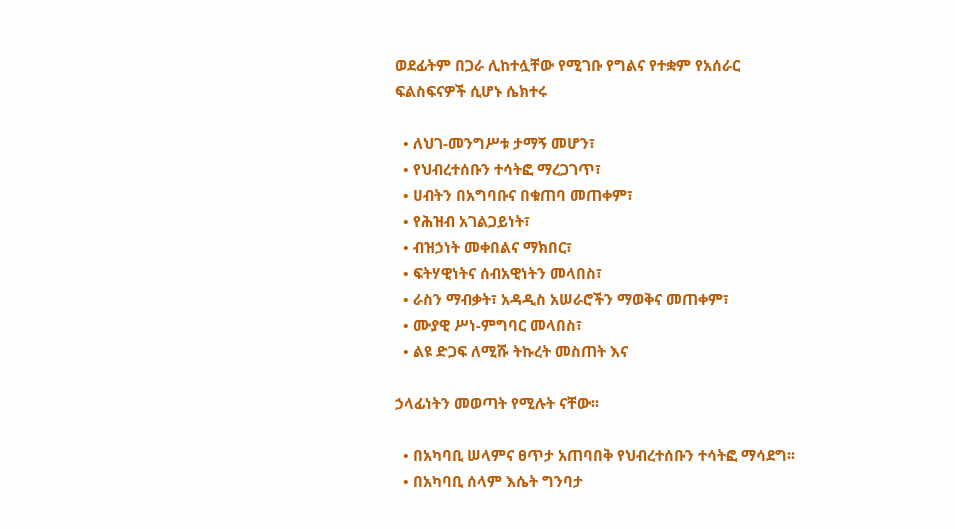ወደፊትም በጋራ ሊከተሏቸው የሚገቡ የግልና የተቋም የአሰራር ፍልስፍናዎች ሲሆኑ ሴክተሩ

  • ለህገ-መንግሥቱ ታማኝ መሆን፣
  • የህብረተሰቡን ተሳትፎ ማረጋገጥ፣
  • ሀብትን በአግባቡና በቁጠባ መጠቀም፣
  • የሕዝብ አገልጋይነት፣
  • ብዝኃነት መቀበልና ማክበር፣
  • ፍትሃዊነትና ሰብአዊነትን መላበስ፣
  • ራስን ማብቃት፣ አዳዲስ አሠራሮችን ማወቅና መጠቀም፣
  • ሙያዊ ሥነ-ምግባር መላበስ፣
  • ልዩ ድጋፍ ለሚሹ ትኩረት መስጠት እና

ኃላፊነትን መወጣት የሚሉት ናቸው፡፡

  • በአካባቢ ሠላምና ፀጥታ አጠባበቅ የህብረተሰቡን ተሳትፎ ማሳደግ፡፡
  • በአካባቢ ሰላም እሴት ግንባታ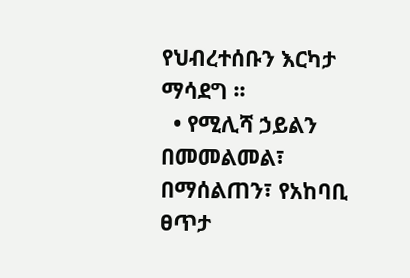የህብረተሰቡን እርካታ ማሳደግ ፡፡
  • የሚሊሻ ኃይልን በመመልመል፣ በማሰልጠን፣ የአከባቢ ፀጥታ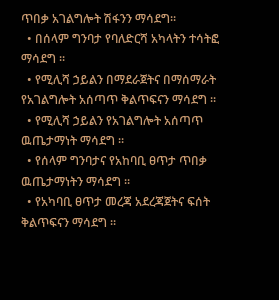ጥበቃ አገልግሎት ሽፋንን ማሳደግ፡፡
  • በሰላም ግንባታ የባለድርሻ አካላትን ተሳትፎ ማሳደግ ፡፡
  • የሚሊሻ ኃይልን በማደራጀትና በማሰማራት የአገልግሎት አሰጣጥ ቅልጥፍናን ማሳደግ ፡፡
  • የሚሊሻ ኃይልን የአገልግሎት አሰጣጥ ዉጤታማነት ማሳደግ ፡፡
  • የሰላም ግንባታና የአከባቢ ፀጥታ ጥበቃ ዉጤታማነትን ማሳደግ ፡፡
  • የአካባቢ ፀጥታ መረጃ አደረጃጀትና ፍሰት ቅልጥፍናን ማሳደግ ፡፡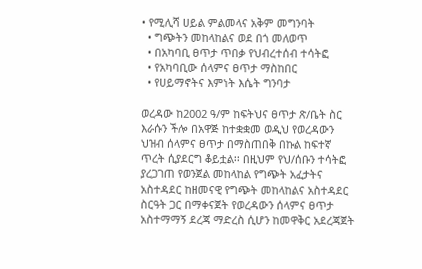• የሚሊሻ ሀይል ምልመላና አቅም መግንባት
  • ግጭትን መከላከልና ወደ በጎ መለወጥ
  • በአካባቢ ፀጥታ ጥበቃ የህብረተሰብ ተሳትፎ
  • የአካባቢው ሰላምና ፀጥታ ማስከበር
  • የሀይማኖትና እምነት እሴት ግንባታ

ወረዳው ከ2002 ዓ/ም ከፍትህና ፀጥታ ጽ/ቤት ስር እራሱን ችሎ በአዋጅ ከተቋቋመ ወዲህ የወረዳውን ህዝብ ሰላምና ፀጥታ በማስጠበቅ በኩል ከፍተኛ ጥረት ሲያደርግ ቆይቷል፡፡ በዚህም የህ/ሰቡን ተሳትፎ ያረጋገጠ የወንጀል መከላከል የግጭት አፈታትና አስተዳደር ከዘመናዊ የግጭት መከላከልና አስተዳደር ስርዓት ጋር በማቀናጀት የወረዳውን ሰላምና ፀጥታ አስተማማኝ ደረጃ ማድረስ ሲሆን ከመዋቅር አደረጃጀት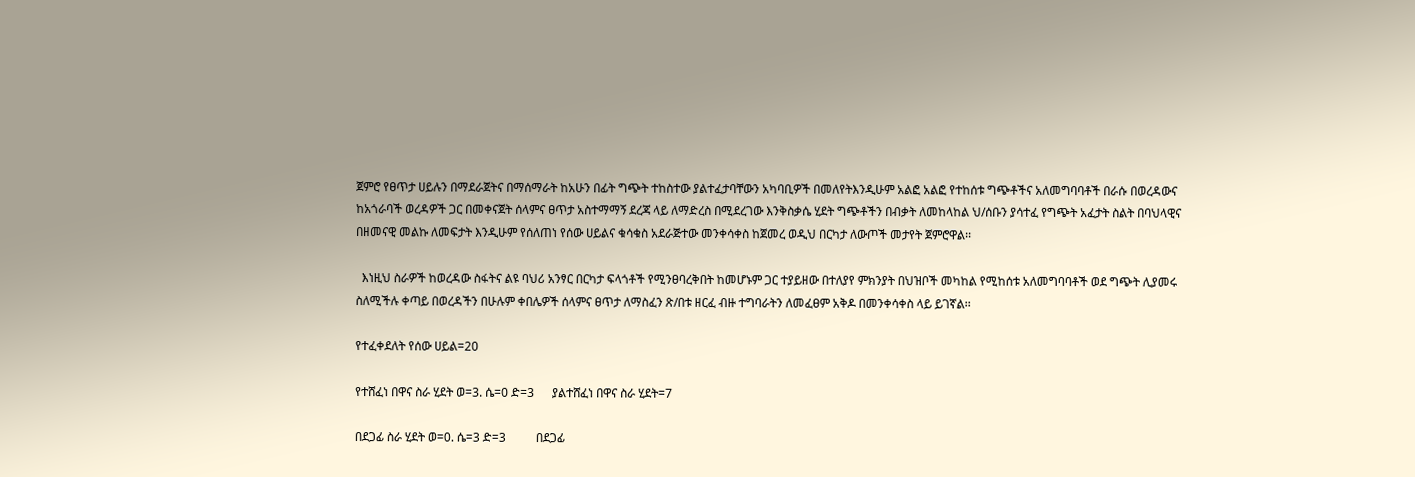ጀምሮ የፀጥታ ሀይሉን በማደራጀትና በማሰማራት ከአሁን በፊት ግጭት ተከስተው ያልተፈታባቸውን አካባቢዎች በመለየትእንዲሁም አልፎ አልፎ የተከሰቱ ግጭቶችና አለመግባባቶች በራሱ በወረዳውና ከአጎራባች ወረዳዎች ጋር በመቀናጀት ሰላምና ፀጥታ አስተማማኝ ደረጃ ላይ ለማድረስ በሚደረገው እንቅስቃሴ ሂደት ግጭቶችን በብቃት ለመከላከል ህ/ሰቡን ያሳተፈ የግጭት አፈታት ስልት በባህላዊና በዘመናዊ መልኩ ለመፍታት እንዲሁም የሰለጠነ የሰው ሀይልና ቁሳቁስ አደራጅተው መንቀሳቀስ ከጀመረ ወዲህ በርካታ ለውጦች መታየት ጀምሮዋል፡፡

  እነዚህ ስራዎች ከወረዳው ስፋትና ልዩ ባህሪ አንፃር በርካታ ፍላጎቶች የሚንፀባረቅበት ከመሆኑም ጋር ተያይዘው በተለያየ ምክንያት በህዝቦች መካከል የሚከሰቱ አለመግባባቶች ወደ ግጭት ሊያመሩ ስለሚችሉ ቀጣይ በወረዳችን በሁሉም ቀበሌዎች ሰላምና ፀጥታ ለማስፈን ጽ/በቱ ዘርፈ ብዙ ተግባራትን ለመፈፀም አቅዶ በመንቀሳቀስ ላይ ይገኛል፡፡

የተፈቀደለት የሰው ሀይል=20

የተሸፈነ በዋና ስራ ሂደት ወ=3. ሴ=0 ድ=3      ያልተሸፈነ በዋና ስራ ሂደት=7

በደጋፊ ስራ ሂደት ወ=0. ሴ=3 ድ=3          በደጋፊ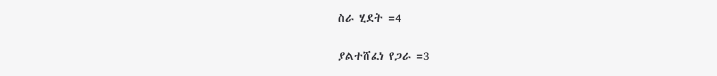ስራ ሂደት =4

ያልተሸፈነ የጋራ =3